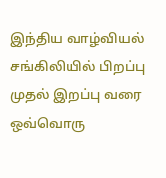இந்திய வாழ்வியல் சங்கிலியில் பிறப்பு முதல் இறப்பு வரை ஒவ்வொரு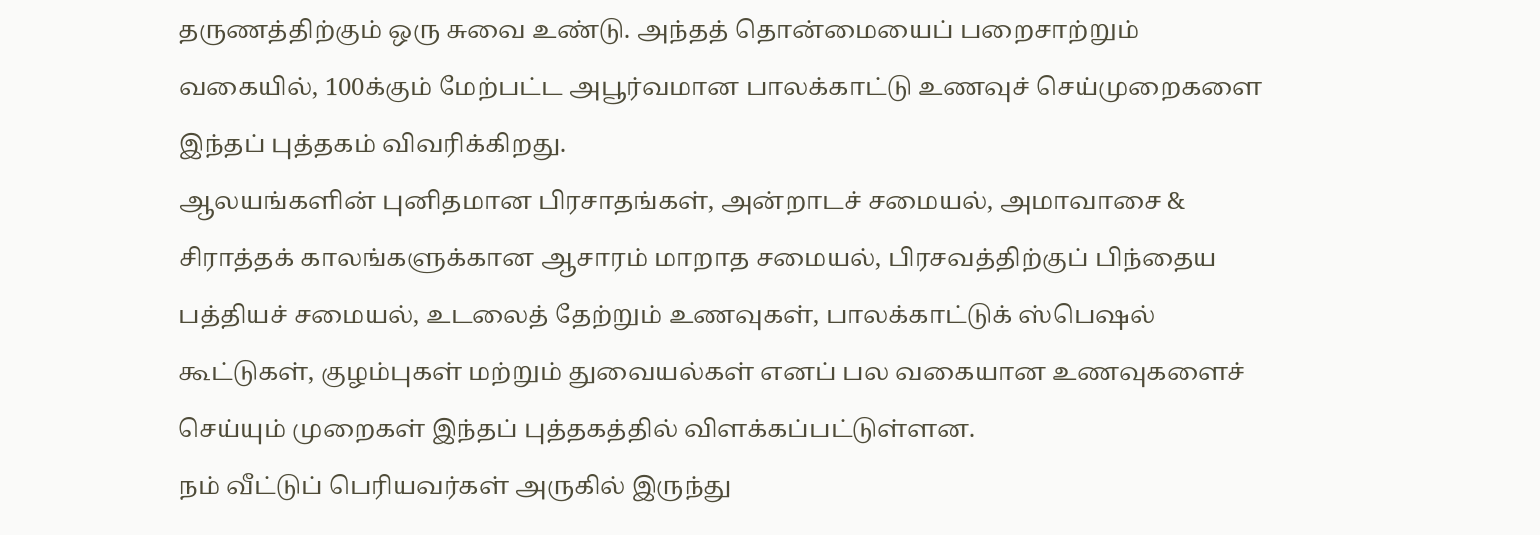தருணத்திற்கும் ஒரு சுவை உண்டு. அந்தத் தொன்மையைப் பறைசாற்றும் வகையில், 100க்கும் மேற்பட்ட அபூர்வமான பாலக்காட்டு உணவுச் செய்முறைகளை இந்தப் புத்தகம் விவரிக்கிறது.
ஆலயங்களின் புனிதமான பிரசாதங்கள், அன்றாடச் சமையல், அமாவாசை & சிராத்தக் காலங்களுக்கான ஆசாரம் மாறாத சமையல், பிரசவத்திற்குப் பிந்தைய பத்தியச் சமையல், உடலைத் தேற்றும் உணவுகள், பாலக்காட்டுக் ஸ்பெஷல் கூட்டுகள், குழம்புகள் மற்றும் துவையல்கள் எனப் பல வகையான உணவுகளைச் செய்யும் முறைகள் இந்தப் புத்தகத்தில் விளக்கப்பட்டுள்ளன.
நம் வீட்டுப் பெரியவர்கள் அருகில் இருந்து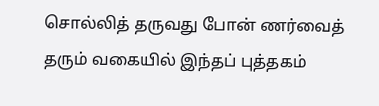சொல்லித் தருவது போன் ணர்வைத் தரும் வகையில் இந்தப் புத்தகம்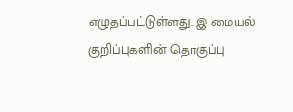எழுதப்பட்டுள்ளது. இ மையல் குறிப்புகளின் தொகுப்பு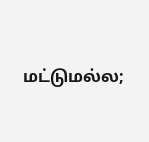மட்டுமல்ல;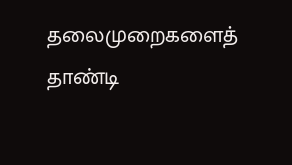தலைமுறைகளைத் தாண்டி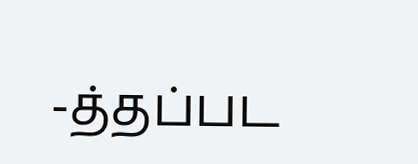-த்தப்பட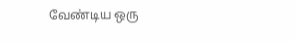வேண்டிய ஒரு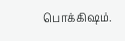பொக்கிஷம்.